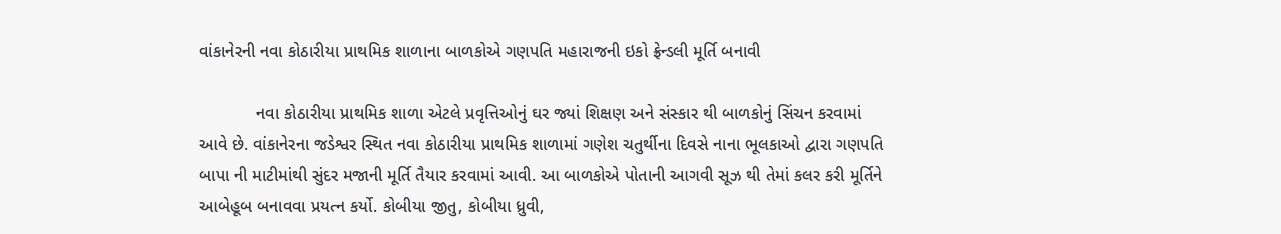વાંકાનેરની નવા કોઠારીયા પ્રાથમિક શાળાના બાળકોએ ગણપતિ મહારાજની ઇકો ફ્રેન્ડલી મૂર્તિ બનાવી

            નવા કોઠારીયા પ્રાથમિક શાળા એટલે પ્રવૃત્તિઓનું ઘર જ્યાં શિક્ષણ અને સંસ્કાર થી બાળકોનું સિંચન કરવામાં આવે છે. વાંકાનેરના જડેશ્વર સ્થિત નવા કોઠારીયા પ્રાથમિક શાળામાં ગણેશ ચતુર્થીના દિવસે નાના ભૂલકાઓ દ્વારા ગણપતિ બાપા ની માટીમાંથી સુંદર મજાની મૂર્તિ તૈયાર કરવામાં આવી. આ બાળકોએ પોતાની આગવી સૂઝ થી તેમાં કલર કરી મૂર્તિને આબેહૂબ બનાવવા પ્રયત્ન કર્યો. કોબીયા જીતુ, કોબીયા ધ્રુવી,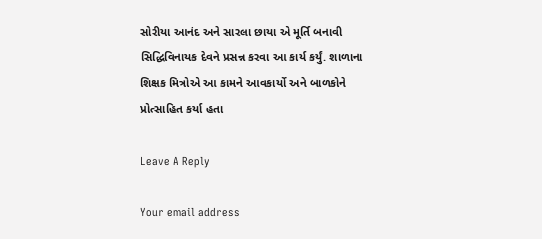સોરીયા આનંદ અને સારલા છાયા એ મૂર્તિ બનાવી સિદ્ધિવિનાયક દેવને પ્રસન્ન કરવા આ કાર્ય કર્યું. શાળાના શિક્ષક મિત્રોએ આ કામને આવકાર્યો અને બાળકોને પ્રોત્સાહિત કર્યા હતા

Leave A Reply

Your email address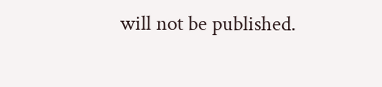will not be published.